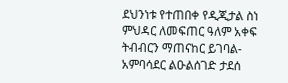ደህንነቱ የተጠበቀ የዲጂታል ስነ ምህዳር ለመፍጠር ዓለም አቀፍ ትብብርን ማጠናከር ይገባል- አምባሳደር ልዑልሰገድ ታደሰ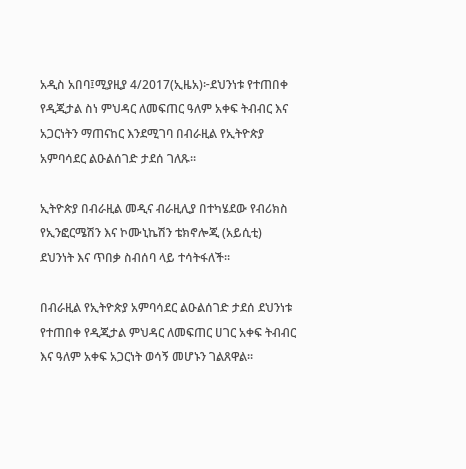አዲስ አበባ፤ሚያዚያ 4/2017(ኢዜአ)፦ደህንነቱ የተጠበቀ የዲጂታል ስነ ምህዳር ለመፍጠር ዓለም አቀፍ ትብብር እና አጋርነትን ማጠናከር እንደሚገባ በብራዚል የኢትዮጵያ  አምባሳደር ልዑልሰገድ ታደሰ ገለጹ።

ኢትዮጵያ በብራዚል መዲና ብራዚሊያ በተካሄደው የብሪክስ የኢንፎርሜሽን እና ኮሙኒኬሽን ቴክኖሎጂ (አይሲቲ) ደህንነት እና ጥበቃ ስብሰባ ላይ ተሳትፋለች።

በብራዚል የኢትዮጵያ አምባሳደር ልዑልሰገድ ታደሰ ደህንነቱ የተጠበቀ የዲጂታል ምህዳር ለመፍጠር ሀገር አቀፍ ትብብር እና ዓለም አቀፍ አጋርነት ወሳኝ መሆኑን ገልጸዋል።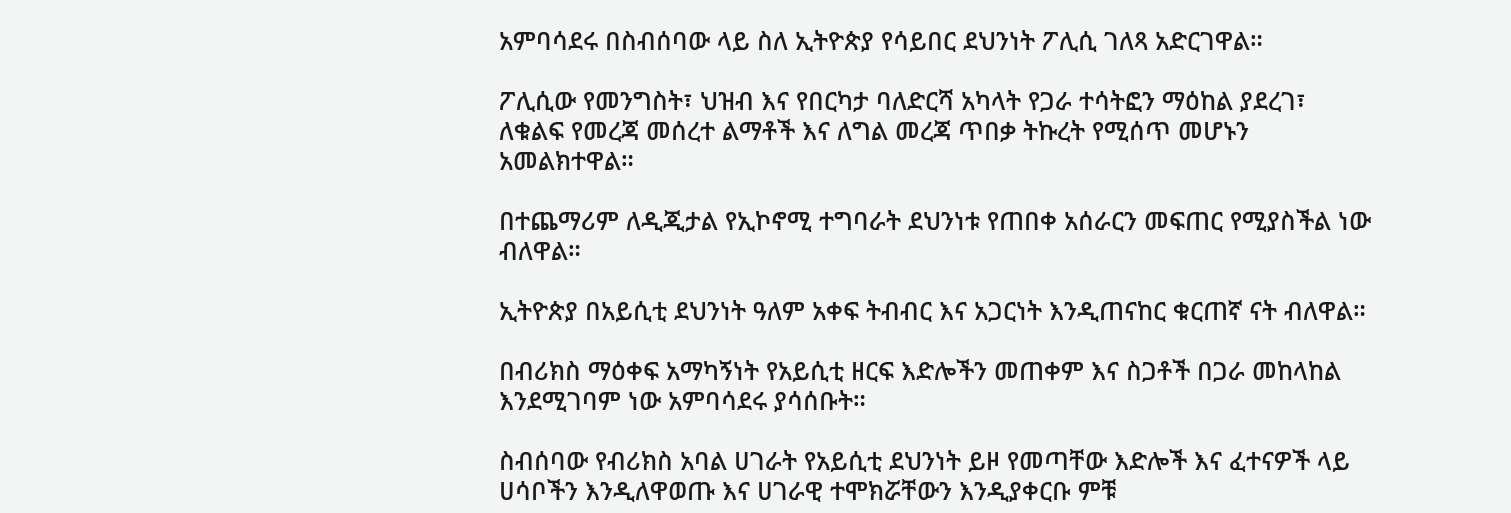አምባሳደሩ በስብሰባው ላይ ስለ ኢትዮጵያ የሳይበር ደህንነት ፖሊሲ ገለጻ አድርገዋል።

ፖሊሲው የመንግስት፣ ህዝብ እና የበርካታ ባለድርሻ አካላት የጋራ ተሳትፎን ማዕከል ያደረገ፣ ለቁልፍ የመረጃ መሰረተ ልማቶች እና ለግል መረጃ ጥበቃ ትኩረት የሚሰጥ መሆኑን አመልክተዋል።

በተጨማሪም ለዲጂታል የኢኮኖሚ ተግባራት ደህንነቱ የጠበቀ አሰራርን መፍጠር የሚያስችል ነው ብለዋል።

ኢትዮጵያ በአይሲቲ ደህንነት ዓለም አቀፍ ትብብር እና አጋርነት እንዲጠናከር ቁርጠኛ ናት ብለዋል።

በብሪክስ ማዕቀፍ አማካኝነት የአይሲቲ ዘርፍ እድሎችን መጠቀም እና ስጋቶች በጋራ መከላከል እንደሚገባም ነው አምባሳደሩ ያሳሰቡት።

ስብሰባው የብሪክስ አባል ሀገራት የአይሲቲ ደህንነት ይዞ የመጣቸው እድሎች እና ፈተናዎች ላይ ሀሳቦችን እንዲለዋወጡ እና ሀገራዊ ተሞክሯቸውን እንዲያቀርቡ ምቹ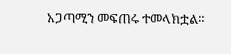አጋጣሚን መፍጠሩ ተመላክቷል።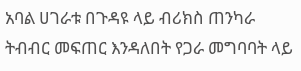አባል ሀገራቱ በጉዳዩ ላይ ብሪክስ ጠንካራ ትብብር መፍጠር እንዳለበት የጋራ መግባባት ላይ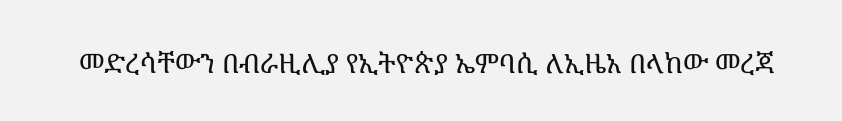መድረሳቸውን በብራዚሊያ የኢትዮጵያ ኤምባሲ ለኢዜአ በላከው መረጃ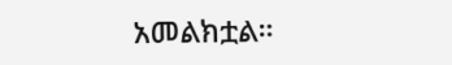አመልክቷል።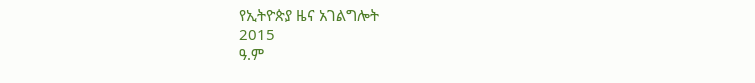የኢትዮጵያ ዜና አገልግሎት
2015
ዓ.ም